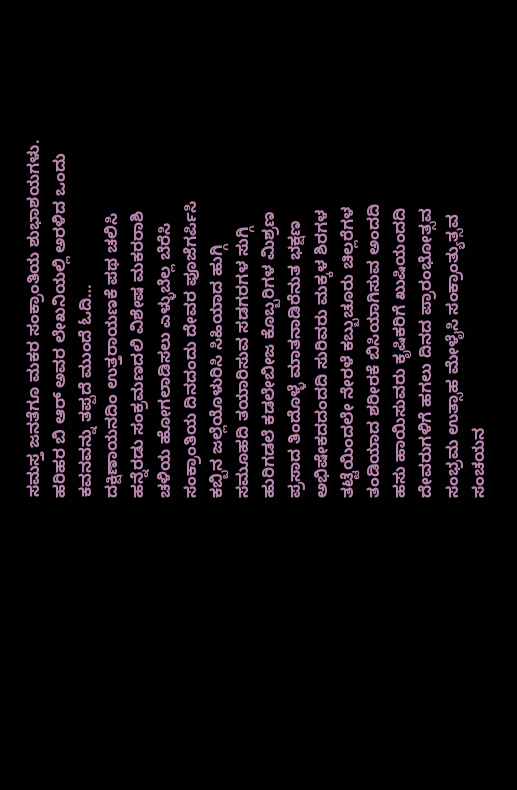ಸಮಸ್ತ ಜನತೆಗೂ ಮಕರ ಸಂಕ್ರಾಂತಿಯ ಶುಭಾಶಯಗಳು. ಹರಿಹರ ಬಿ ಆರ್ ಅವರ ಲೇಖನಿಯಲ್ಲಿ ಅರಳಿದ ಒಂದು ಕವನವನ್ನು ತಪ್ಪದೆ ಮುಂದೆ ಓದಿ…
ದಕ್ಷಿಣಾಯನದಿಂ ಉತ್ತರಾಯಣಕೆ ಪಥ ಚಲಿಸಿ
ಹನ್ನೆರಡು ಸಂಕ್ರಮಣದಲಿ ವಿಶೇಷ ಮಕರರಾಶಿ
ಚಳಿಯ ಹೋಗಲಾಡಿಸಲು ಎಳ್ಳುಬೆಲ್ಲ ಬೆರೆಸಿ
ಸಂಕ್ರಾಂತಿಯ ದಿನದಂದು ದೇವರ ಪೂಜೆಗರ್ಪಿಸಿ
ಕಬ್ಬಿನ ಜಲ್ಲೆಯೊಳುರಿಸಿ ಸಿಹಿಯಾದ ಹುಗ್ಗಿ
ಸಮೂಹದಿ ತಯಾರಿಸುವ ಸಡಗರಗಳ ಸುಗ್ಗಿ
ಹುರಿಗಡಲೆ ಕಡಲೇಬೀಜ ಕೊಬ್ಬರಿಗಳ ಮಿಶ್ರಣ
ಪ್ರಸಾದ ತಿಂದೊಳ್ಳೆ ಮಾತನಾಡಿರೆನುತ ಭಕ್ಷಣ
ಅಭಿಷೇಕದದಂದದಿ ಸುರಿವರು ಮಕ್ಕಳ ಶಿರಗಳ
ತಟ್ಟೆಯಿಂದಲೇ ನೇರಳೆ ಕಬ್ಬುಚೂರು ಚಿಲ್ಲರೆಗಳ
ತಂಡಿಯಾದ ಶರೀರಕೆ ಬಿಸಿಯಾಗಿಸುವ ಅಂದದಿ
ಹಸು ಹಾಯಿಸುವರು ಕೃಷಿಕರಿಗೆ ಖುಷಿಯಂದದಿ
ದೇವರುಗಳಿಗೆ ಹಗಲು ದಿನದ ಪ್ರಾರಂಭೋತ್ಸವ
ಸಂಭ್ರಮ ಉತ್ಸಾಹ ಮೇಳೈಸಿ ಸಂಕ್ರಾಂತ್ಯುತ್ಸವ
ಸಂಚಯನ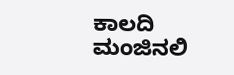ಕಾಲದಿ ಮಂಜಿನಲಿ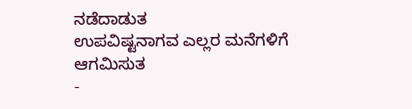ನಡೆದಾಡುತ
ಉಪವಿಷ್ಟನಾಗವ ಎಲ್ಲರ ಮನೆಗಳಿಗೆ ಆಗಮಿಸುತ
-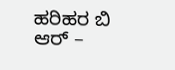ಹರಿಹರ ಬಿ ಆರ್ –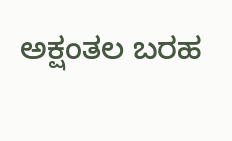ಅಕ್ಷಂತಲ ಬರಹ